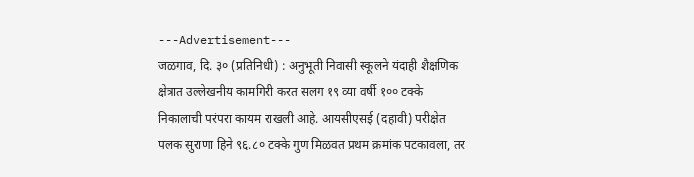---Advertisement---
जळगाव, दि. ३० (प्रतिनिधी) : अनुभूती निवासी स्कूलने यंदाही शैक्षणिक क्षेत्रात उल्लेखनीय कामगिरी करत सलग १९ व्या वर्षी १०० टक्के निकालाची परंपरा कायम राखली आहे. आयसीएसई (दहावी) परीक्षेत पलक सुराणा हिने ९६.८० टक्के गुण मिळवत प्रथम क्रमांक पटकावला, तर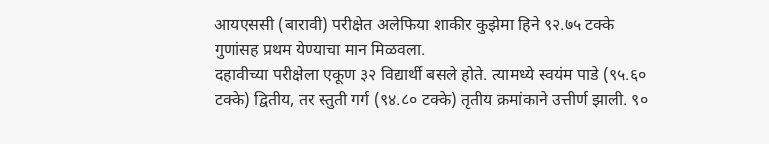आयएससी (बारावी) परीक्षेत अलेफिया शाकीर कुझेमा हिने ९२.७५ टक्के गुणांसह प्रथम येण्याचा मान मिळवला.
दहावीच्या परीक्षेला एकूण ३२ विद्यार्थी बसले होते. त्यामध्ये स्वयंम पाडे (९५.६० टक्के) द्वितीय, तर स्तुती गर्ग (९४.८० टक्के) तृतीय क्रमांकाने उत्तीर्ण झाली. ९०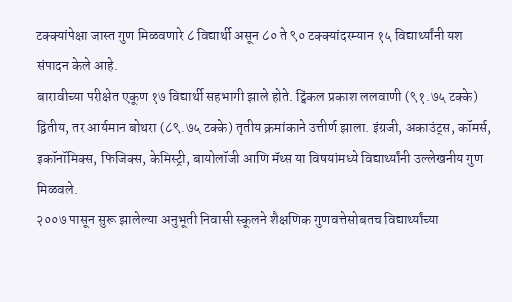टक्क्यांपेक्षा जास्त गुण मिळवणारे ८ विद्यार्थी असून ८० ते ९० टक्क्यांदरम्यान १५ विद्यार्थ्यांनी यश संपादन केले आहे.
बारावीच्या परीक्षेत एकूण १७ विद्यार्थी सहभागी झाले होते. ट्विंकल प्रकाश ललवाणी (९१.७५ टक्के) द्वितीय, तर आर्यमान बोथरा (८९.७५ टक्के) तृतीय क्रमांकाने उत्तीर्ण झाला. इंग्रजी, अकाउंट्स, कॉमर्स, इकॉनॉमिक्स, फिजिक्स, केमिस्ट्री, बायोलॉजी आणि मॅथ्स या विषयांमध्ये विद्यार्थ्यांनी उल्लेखनीय गुण मिळवले.
२००७ पासून सुरू झालेल्या अनुभूती निवासी स्कूलने शैक्षणिक गुणवत्तेसोबतच विद्यार्थ्यांच्या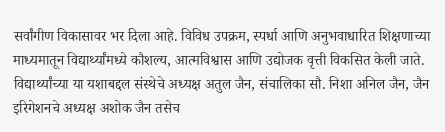सर्वांगीण विकासावर भर दिला आहे. विविध उपक्रम, स्पर्धा आणि अनुभवाधारित शिक्षणाच्या माध्यमातून विद्यार्थ्यांमध्ये कौशल्य, आत्मविश्वास आणि उद्योजक वृत्ती विकसित केली जाते.
विद्यार्थ्यांच्या या यशाबद्दल संस्थेचे अध्यक्ष अतुल जैन, संचालिका सौ. निशा अनिल जैन, जैन इरिगेशनचे अध्यक्ष अशोक जैन तसेच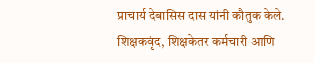प्राचार्य देबासिस दास यांनी कौतुक केले. शिक्षकवृंद, शिक्षकेतर कर्मचारी आणि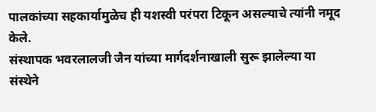पालकांच्या सहकार्यामुळेच ही यशस्वी परंपरा टिकून असल्याचे त्यांनी नमूद केले.
संस्थापक भवरलालजी जैन यांच्या मार्गदर्शनाखाली सुरू झालेल्या या संस्थेने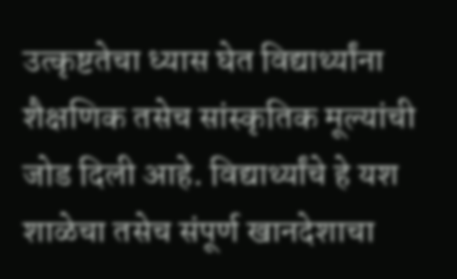उत्कृष्टतेचा ध्यास घेत विद्यार्थ्यांना शैक्षणिक तसेच सांस्कृतिक मूल्यांची जोड दिली आहे. विद्यार्थ्यांचे हे यश शाळेचा तसेच संपूर्ण खानदेशाचा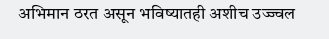अभिमान ठरत असून भविष्यातही अशीच उज्ज्वल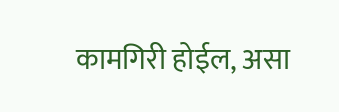कामगिरी होईल, असा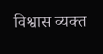विश्वास व्यक्त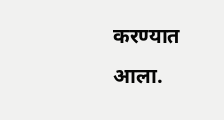करण्यात आला.